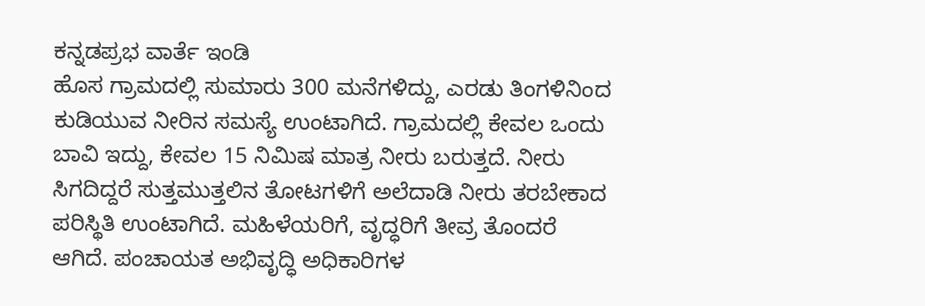ಕನ್ನಡಪ್ರಭ ವಾರ್ತೆ ಇಂಡಿ
ಹೊಸ ಗ್ರಾಮದಲ್ಲಿ ಸುಮಾರು 300 ಮನೆಗಳಿದ್ದು, ಎರಡು ತಿಂಗಳಿನಿಂದ ಕುಡಿಯುವ ನೀರಿನ ಸಮಸ್ಯೆ ಉಂಟಾಗಿದೆ. ಗ್ರಾಮದಲ್ಲಿ ಕೇವಲ ಒಂದು ಬಾವಿ ಇದ್ದು, ಕೇವಲ 15 ನಿಮಿಷ ಮಾತ್ರ ನೀರು ಬರುತ್ತದೆ. ನೀರು ಸಿಗದಿದ್ದರೆ ಸುತ್ತಮುತ್ತಲಿನ ತೋಟಗಳಿಗೆ ಅಲೆದಾಡಿ ನೀರು ತರಬೇಕಾದ ಪರಿಸ್ಥಿತಿ ಉಂಟಾಗಿದೆ. ಮಹಿಳೆಯರಿಗೆ, ವೃದ್ಧರಿಗೆ ತೀವ್ರ ತೊಂದರೆ ಆಗಿದೆ. ಪಂಚಾಯತ ಅಭಿವೃದ್ಧಿ ಅಧಿಕಾರಿಗಳ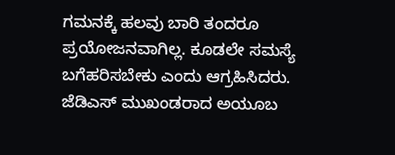ಗಮನಕ್ಕೆ ಹಲವು ಬಾರಿ ತಂದರೂ ಪ್ರಯೋಜನವಾಗಿಲ್ಲ. ಕೂಡಲೇ ಸಮಸ್ಯೆ ಬಗೆಹರಿಸಬೇಕು ಎಂದು ಆಗ್ರಹಿಸಿದರು.
ಜೆಡಿಎಸ್ ಮುಖಂಡರಾದ ಅಯೂಬ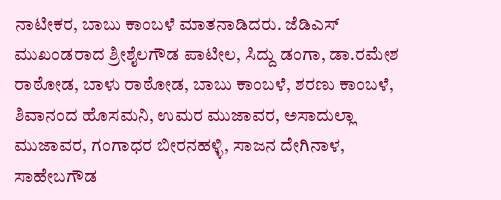ನಾಟೀಕರ, ಬಾಬು ಕಾಂಬಳೆ ಮಾತನಾಡಿದರು. ಜೆಡಿಎಸ್ ಮುಖಂಡರಾದ ಶ್ರೀಶೈಲಗೌಡ ಪಾಟೀಲ, ಸಿದ್ದು ಡಂಗಾ, ಡಾ.ರಮೇಶ ರಾಠೋಡ, ಬಾಳು ರಾಠೋಡ, ಬಾಬು ಕಾಂಬಳೆ, ಶರಣು ಕಾಂಬಳೆ, ಶಿವಾನಂದ ಹೊಸಮನಿ, ಉಮರ ಮುಜಾವರ, ಅಸಾದುಲ್ಲಾ ಮುಜಾವರ, ಗಂಗಾಧರ ಬೀರನಹಳ್ಳಿ, ಸಾಜನ ದೇಗಿನಾಳ, ಸಾಹೇಬಗೌಡ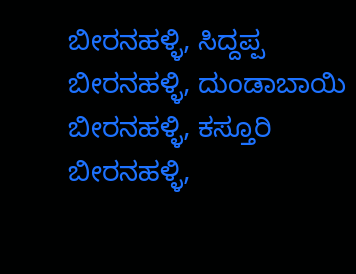ಬೀರನಹಳ್ಳಿ, ಸಿದ್ದಪ್ಪ ಬೀರನಹಳ್ಳಿ, ದುಂಡಾಬಾಯಿ ಬೀರನಹಳ್ಳಿ, ಕಸ್ತೂರಿ ಬೀರನಹಳ್ಳಿ,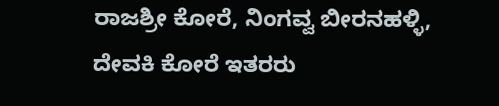ರಾಜಶ್ರೀ ಕೋರೆ, ನಿಂಗವ್ವ ಬೀರನಹಳ್ಳಿ, ದೇವಕಿ ಕೋರೆ ಇತರರು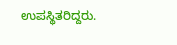ಉಪಸ್ಥಿತರಿದ್ದರು.